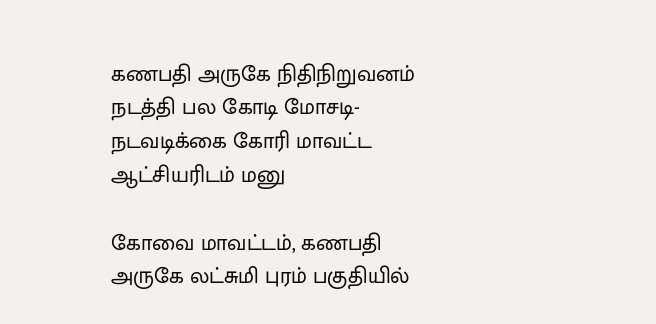கணபதி அருகே நிதிநிறுவனம் நடத்தி பல கோடி மோசடி- நடவடிக்கை கோரி மாவட்ட ஆட்சியரிடம் மனு

கோவை மாவட்டம், கணபதி அருகே லட்சுமி புரம் பகுதியில்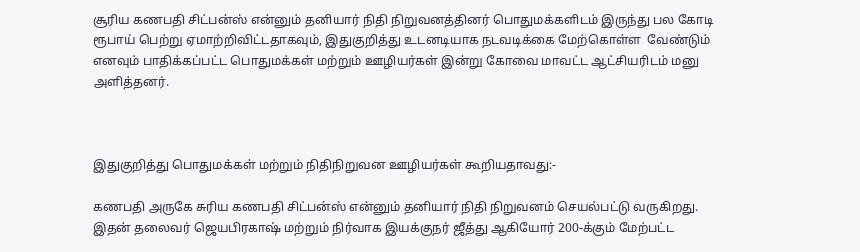சூரிய கணபதி சிட்பன்ஸ் என்னும் தனியார் நிதி நிறுவனத்தினர் பொதுமக்களிடம் இருந்து பல கோடி ரூபாய் பெற்று ஏமாற்றிவிட்டதாகவும், இதுகுறித்து உடனடியாக நடவடிக்கை மேற்கொள்ள  வேண்டும் எனவும் பாதிக்கப்பட்ட பொதுமக்கள் மற்றும் ஊழியர்கள் இன்று கோவை மாவட்ட ஆட்சியரிடம் மனு அளித்தனர்.



இதுகுறித்து பொதுமக்கள் மற்றும் நிதிநிறுவன ஊழியர்கள் கூறியதாவது:-

கணபதி அருகே சுரிய கணபதி சிட்பன்ஸ் என்னும் தனியார் நிதி நிறுவனம் செயல்பட்டு வருகிறது. இதன் தலைவர் ஜெயபிரகாஷ் மற்றும் நிர்வாக இயக்குநர் ஜீத்து ஆகியோர் 200-க்கும் மேற்பட்ட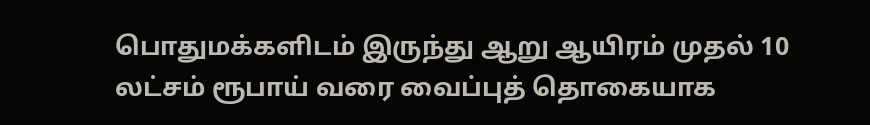பொதுமக்களிடம் இருந்து ஆறு ஆயிரம் முதல் 10 லட்சம் ரூபாய் வரை வைப்புத் தொகையாக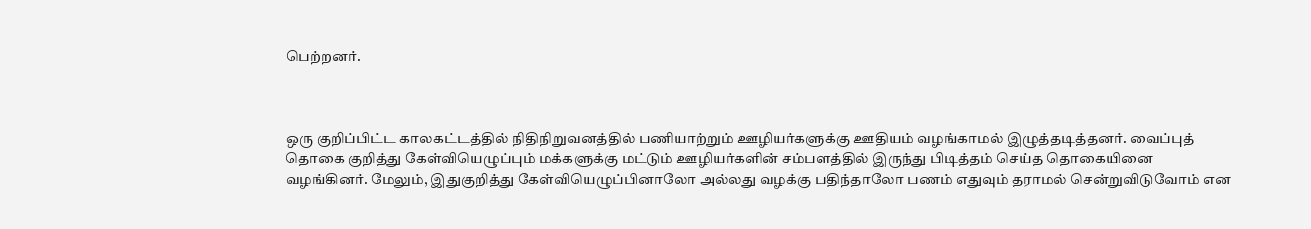பெற்றனர்.



ஒரு குறிப்பிட்ட காலகட்டத்தில் நிதிநிறுவனத்தில் பணியாற்றும் ஊழியர்களுக்கு ஊதியம் வழங்காமல் இழுத்தடித்தனர். வைப்புத் தொகை குறித்து கேள்வியெழுப்பும் மக்களுக்கு மட்டும் ஊழியர்களின் சம்பளத்தில் இருந்து பிடித்தம் செய்த தொகையினை வழங்கினர். மேலும், இதுகுறித்து கேள்வியெழுப்பினாலோ அல்லது வழக்கு பதிந்தாலோ பணம் எதுவும் தராமல் சென்றுவிடுவோம் என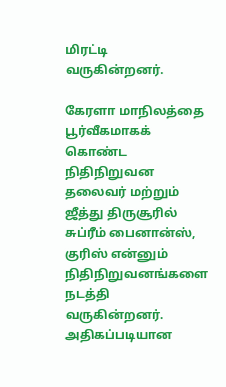மிரட்டி வருகின்றனர்.

கேரளா மாநிலத்தை பூர்வீகமாகக் கொண்ட நிதிநிறுவன தலைவர் மற்றும் ஜீத்து திருசூரில் சுப்ரீம் பைனான்ஸ், குரிஸ் என்னும் நிதிநிறுவனங்களை நடத்தி வருகின்றனர். அதிகப்படியான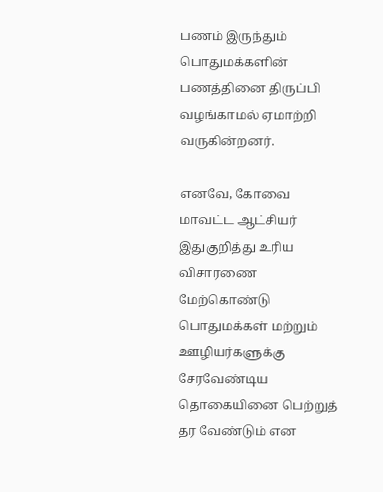பணம் இருந்தும் பொதுமக்களின் பணத்தினை திருப்பி வழங்காமல் ஏமாற்றி வருகின்றனர்.

எனவே, கோவை மாவட்ட ஆட்சியர் இதுகுறித்து உரிய விசாரணை மேற்கொண்டு பொதுமக்கள் மற்றும் ஊழியர்களுக்கு சேரவேண்டிய தொகையினை பெற்றுத் தர வேண்டும் என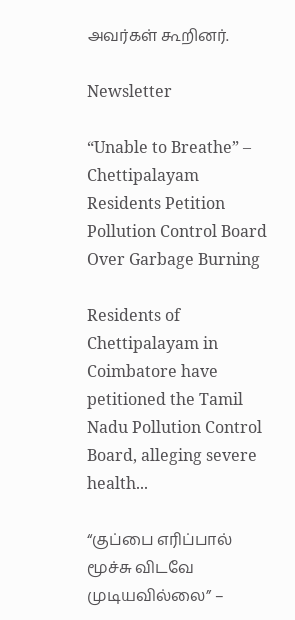அவர்கள் கூறினர்.

Newsletter

“Unable to Breathe” – Chettipalayam Residents Petition Pollution Control Board Over Garbage Burning

Residents of Chettipalayam in Coimbatore have petitioned the Tamil Nadu Pollution Control Board, alleging severe health...

“குப்பை எரிப்பால் மூச்சு விடவே முடியவில்லை” –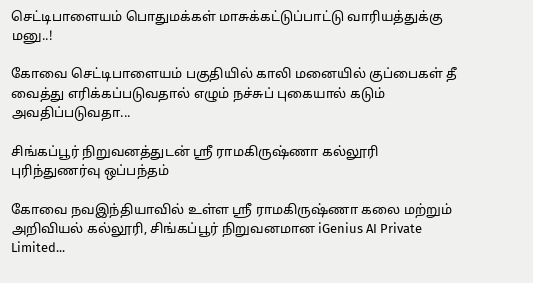செட்டிபாளையம் பொதுமக்கள் மாசுக்கட்டுப்பாட்டு வாரியத்துக்கு மனு..!

கோவை செட்டிபாளையம் பகுதியில் காலி மனையில் குப்பைகள் தீ வைத்து எரிக்கப்படுவதால் எழும் நச்சுப் புகையால் கடும் அவதிப்படுவதா...

சிங்கப்பூர் நிறுவனத்துடன் ஸ்ரீ ராமகிருஷ்ணா கல்லூரி புரிந்துணர்வு ஒப்பந்தம்

கோவை நவஇந்தியாவில் உள்ள ஸ்ரீ ராமகிருஷ்ணா கலை மற்றும் அறிவியல் கல்லூரி, சிங்கப்பூர் நிறுவனமான iGenius AI Private Limited...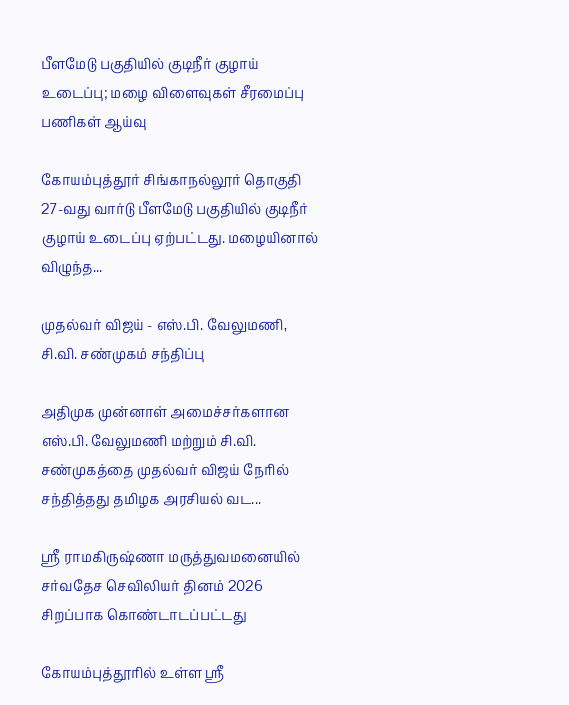பீளமேடு பகுதியில் குடிநீர் குழாய் உடைப்பு; மழை விளைவுகள் சீரமைப்பு பணிகள் ஆய்வு

கோயம்புத்தூர் சிங்காநல்லூர் தொகுதி 27-வது வார்டு பீளமேடு பகுதியில் குடிநீர் குழாய் உடைப்பு ஏற்பட்டது. மழையினால் விழுந்த...

முதல்வர் விஜய் - எஸ்.பி. வேலுமணி, சி.வி. சண்முகம் சந்திப்பு

அதிமுக முன்னாள் அமைச்சர்களான எஸ்.பி. வேலுமணி மற்றும் சி.வி. சண்முகத்தை முதல்வர் விஜய் நேரில் சந்தித்தது தமிழக அரசியல் வட...

ஸ்ரீ ராமகிருஷ்ணா மருத்துவமனையில் சர்வதேச செவிலியர் தினம் 2026 சிறப்பாக கொண்டாடப்பட்டது

கோயம்புத்தூரில் உள்ள ஸ்ரீ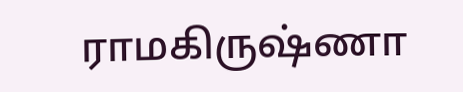ராமகிருஷ்ணா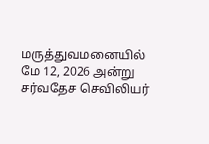மருத்துவமனையில் மே 12, 2026 அன்று சர்வதேச செவிலியர்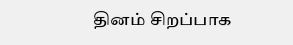தினம் சிறப்பாக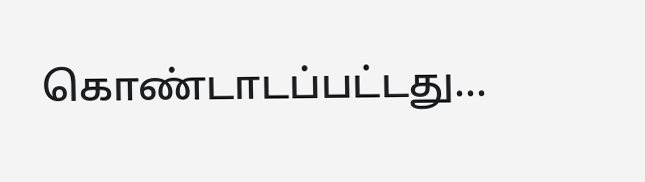கொண்டாடப்பட்டது...